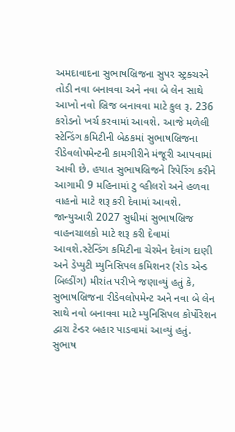અમદાવાદના સુભાષબ્રિજના સુપર સ્ટ્રક્ચરને તોડી નવા બનાવવા અને નવા બે લેન સાથે આખો નવો બ્રિજ બનાવવા માટે કુલ રૂ. 236 કરોડનો ખર્ચ કરવામાં આવશે. આજે મળેલી સ્ટેન્ડિંગ કમિટીની બેઠકમાં સુભાષબ્રિજના રીડેવલોપમેન્ટની કામગીરીને મંજૂરી આપવામાં આવી છે. હયાત સુભાષબ્રિજને રિપેરિંગ કરીને આગામી 9 મહિનામાં ટુ વ્હીલરો અને હળવા વાહનો માટે શરૂ કરી દેવામાં આવશે. જાન્યુઆરી 2027 સુધીમાં સુભાષબ્રિજ વાહનચાલકો માટે શરૂ કરી દેવામાં આવશે.સ્ટેન્ડિંગ કમિટીના ચેરમેન દેવાંગ દાણી અને ડેપ્યુટી મ્યુનિસિપલ કમિશનર (રોડ એન્ડ બિલ્ડીંગ) મીરાંત પરીખે જણાવ્યું હતું કે, સુભાષબ્રિજના રીડેવલોપમેન્ટ અને નવા બે લેન સાથે નવો બનાવવા માટે મ્યુનિસિપલ કોર્પોરેશન દ્વારા ટેન્ડર બહાર પાડવામાં આવ્યું હતું.
સુભાષ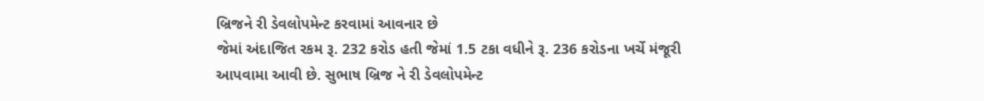બ્રિજને રી ડેવલોપમેન્ટ કરવામાં આવનાર છે
જેમાં અંદાજિત રકમ રૂ. 232 કરોડ હતી જેમાં 1.5 ટકા વધીને રૂ. 236 કરોડના ખર્ચે મંજૂરી આપવામા આવી છે. સુભાષ બ્રિજ ને રી ડેવલોપમેન્ટ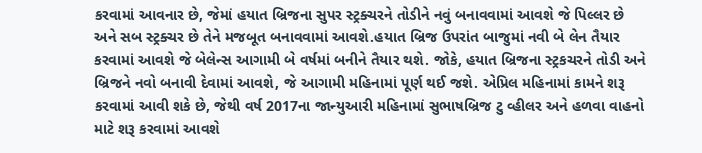કરવામાં આવનાર છે, જેમાં હયાત બ્રિજના સુપર સ્ટ્રક્ચરને તોડીને નવું બનાવવામાં આવશે જે પિલ્લર છે અને સબ સ્ટ્રક્ચર છે તેને મજબૂત બનાવવામાં આવશે.હયાત બ્રિજ ઉપરાંત બાજુમાં નવી બે લેન તૈયાર કરવામાં આવશે જે બેલેન્સ આગામી બે વર્ષમાં બનીને તૈયાર થશે. જોકે, હયાત બ્રિજના સ્ટ્રકચરને તોડી અને બ્રિજને નવો બનાવી દેવામાં આવશે, જે આગામી મહિનામાં પૂર્ણ થઈ જશે. એપ્રિલ મહિનામાં કામને શરૂ કરવામાં આવી શકે છે, જેથી વર્ષ 2017ના જાન્યુઆરી મહિનામાં સુભાષબ્રિજ ટુ વ્હીલર અને હળવા વાહનો માટે શરૂ કરવામાં આવશે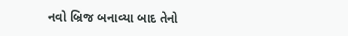નવો બ્રિજ બનાવ્યા બાદ તેનો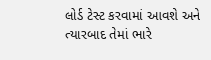લોર્ડ ટેસ્ટ કરવામાં આવશે અને ત્યારબાદ તેમાં ભારે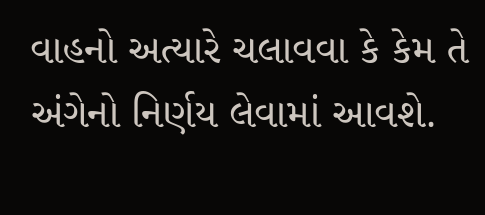વાહનો અત્યારે ચલાવવા કે કેમ તે અંગેનો નિર્ણય લેવામાં આવશે.